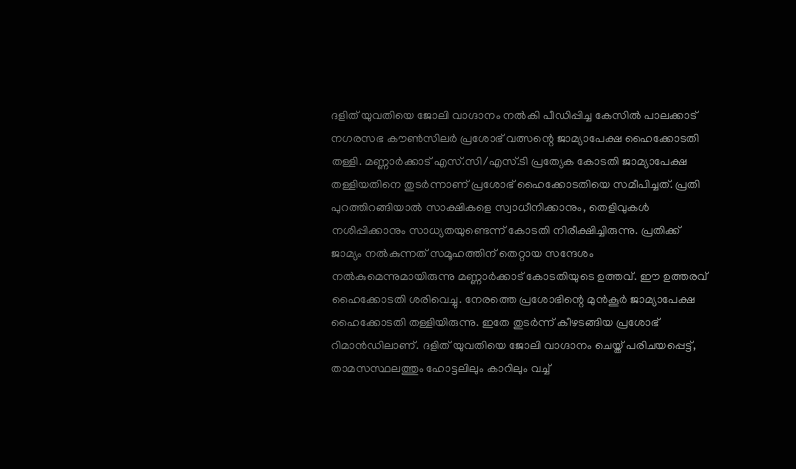ദളിത് യുവതിയെ ജോലി വാഗ്ദാനം നൽകി പീഡിപ്പിച്ച കേസിൽ പാലക്കാട് നഗരസഭ കൗൺസിലർ പ്രശോഭ് വത്സന്റെ ജാമ്യാപേക്ഷ ഹൈക്കോടതി തള്ളി. മണ്ണാർക്കാട് എസ്.സി/എസ്.ടി പ്രത്യേക കോടതി ജാമ്യാപേക്ഷ തള്ളിയതിനെ തുടർന്നാണ് പ്രശോഭ് ഹൈക്കോടതിയെ സമീപിച്ചത്. പ്രതി പുറത്തിറങ്ങിയാൽ സാക്ഷികളെ സ്വാധീനിക്കാനും, തെളിവുകൾ നശിപ്പിക്കാനും സാധ്യതയുണ്ടെന്ന് കോടതി നിരീക്ഷിച്ചിരുന്നു. പ്രതിക്ക് ജാമ്യം നൽകുന്നത് സമൂഹത്തിന് തെറ്റായ സന്ദേശം നൽകുമെന്നുമായിരുന്നു മണ്ണാർക്കാട് കോടതിയുടെ ഉത്തവ്. ഈ ഉത്തരവ് ഹൈക്കോടതി ശരിവെച്ചു. നേരത്തെ പ്രശോഭിന്റെ മുൻകൂർ ജാമ്യാപേക്ഷ ഹൈക്കോടതി തള്ളിയിരുന്നു. ഇതേ തുടർന്ന് കീഴടങ്ങിയ പ്രശോഭ് റിമാൻഡിലാണ്. ദളിത് യുവതിയെ ജോലി വാഗ്ദാനം ചെയ്ത് പരിചയപ്പെട്ട്, താമസസ്ഥലത്തും ഹോട്ടലിലും കാറിലും വച്ച്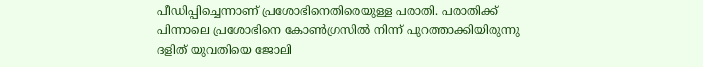പീഡിപ്പിച്ചെന്നാണ് പ്രശോഭിനെതിരെയുള്ള പരാതി. പരാതിക്ക് പിന്നാലെ പ്രശോഭിനെ കോൺഗ്രസിൽ നിന്ന് പുറത്താക്കിയിരുന്നു
ദളിത് യുവതിയെ ജോലി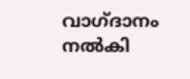വാഗ്ദാനം നൽകി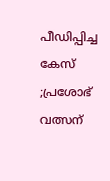പീഡിപ്പിച്ച കേസ് ;പ്രശോഭ് വത്സന്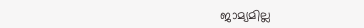ജാമ്യമില്ല